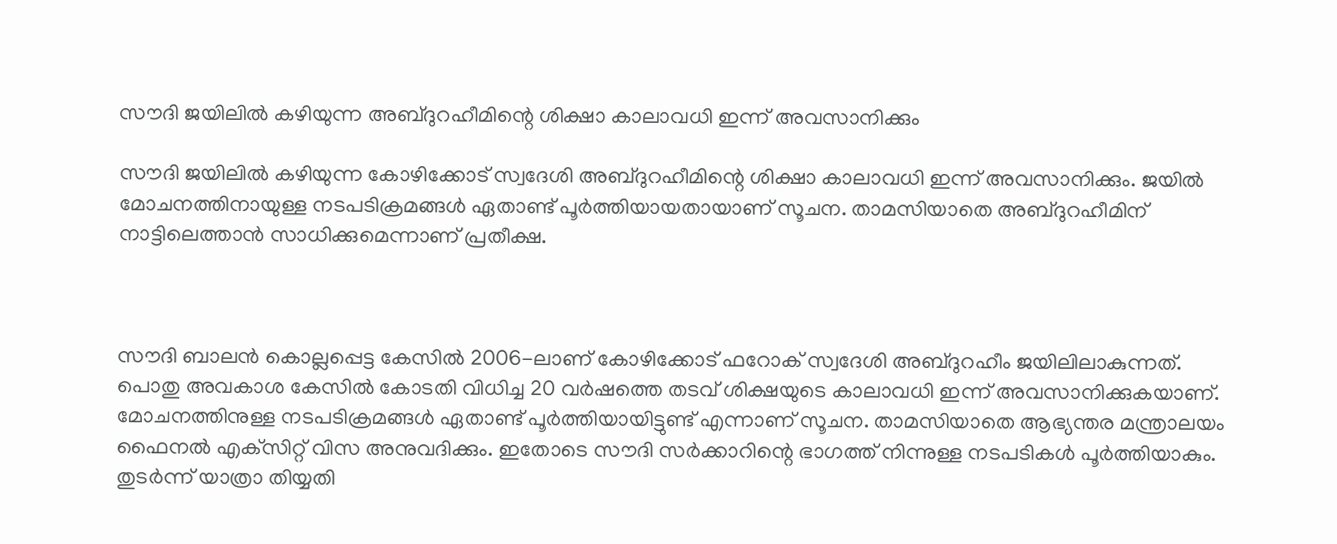സൗദി ജയിലില്‍ കഴിയുന്ന അബ്ദുറഹീമിന്റെ ശിക്ഷാ കാലാവധി ഇന്ന് അവസാനിക്കും

സൗദി ജയിലില്‍ കഴിയുന്ന കോഴിക്കോട് സ്വദേശി അബ്ദുറഹീമിന്റെ ശിക്ഷാ കാലാവധി ഇന്ന് അവസാനിക്കും. ജയില്‍ മോചനത്തിനായുള്ള നടപടിക്രമങ്ങള്‍ ഏതാണ്ട് പൂര്‍ത്തിയായതായാണ് സൂചന. താമസിയാതെ അബ്ദുറഹീമിന് നാട്ടിലെത്താന്‍ സാധിക്കുമെന്നാണ് പ്രതീക്ഷ.



സൗദി ബാലന്‍ കൊല്ലപ്പെട്ട കേസില്‍ 2006-ലാണ് കോഴിക്കോട് ഫറോക് സ്വദേശി അബ്ദുറഹീം ജയിലിലാകുന്നത്. പൊതു അവകാശ കേസില്‍ കോടതി വിധിച്ച 20 വര്‍ഷത്തെ തടവ് ശിക്ഷയുടെ കാലാവധി ഇന്ന് അവസാനിക്കുകയാണ്. മോചനത്തിനുള്ള നടപടിക്രമങ്ങള്‍ ഏതാണ്ട് പൂര്‍ത്തിയായിട്ടുണ്ട് എന്നാണ് സൂചന. താമസിയാതെ ആഭ്യന്തര മന്ത്രാലയം ഫൈനല്‍ എക്‌സിറ്റ് വിസ അനുവദിക്കും. ഇതോടെ സൗദി സര്‍ക്കാറിന്റെ ഭാഗത്ത് നിന്നുള്ള നടപടികള്‍ പൂര്‍ത്തിയാകും. തുടര്‍ന്ന് യാത്രാ തിയ്യതി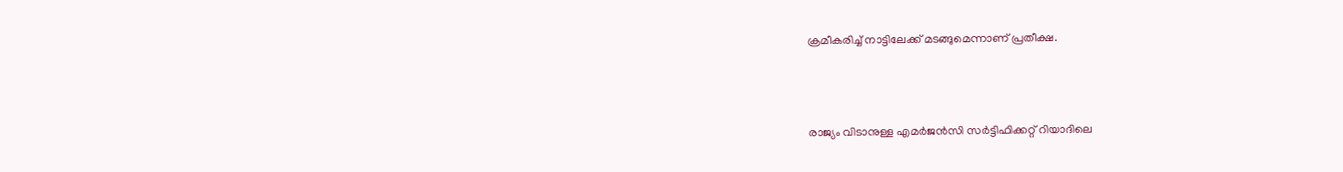ക്രമീകരിച്ച് നാട്ടിലേക്ക് മടങ്ങുമെന്നാണ് പ്രതീക്ഷ.



രാജ്യം വിടാനുള്ള എമര്‍ജന്‍സി സര്‍ട്ടിഫിക്കറ്റ് റിയാദിലെ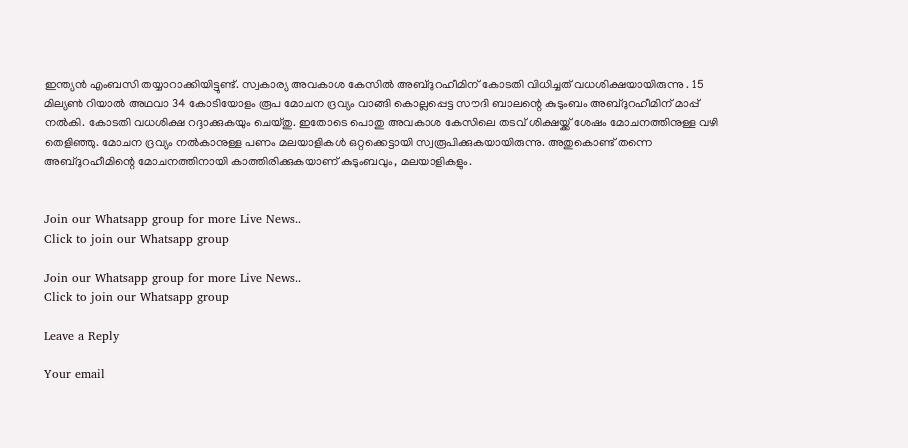ഇന്ത്യന്‍ എംബസി തയ്യാറാക്കിയിട്ടുണ്ട്. സ്വകാര്യ അവകാശ കേസില്‍ അബ്ദുറഹീമിന് കോടതി വിധിച്ചത് വധശിക്ഷയായിരുന്നു . 15 മില്യണ്‍ റിയാല്‍ അഥവാ 34 കോടിയോളം രൂപ മോചന ദ്രവ്യം വാങ്ങി കൊല്ലപ്പെട്ട സൗദി ബാലന്റെ കുടുംബം അബ്ദുറഹീമിന് മാപ്പ് നല്‍കി. കോടതി വധശിക്ഷ റദ്ദാക്കുകയും ചെയ്തു. ഇതോടെ പൊതു അവകാശ കേസിലെ തടവ് ശിക്ഷയ്ക്ക് ശേഷം മോചനത്തിനുള്ള വഴി തെളിഞ്ഞു. മോചന ദ്രവ്യം നല്‍കാനുള്ള പണം മലയാളികള്‍ ഒറ്റക്കെട്ടായി സ്വരൂപിക്കുകയായിരുന്നു. അതുകൊണ്ട് തന്നെ അബ്ദുറഹീമിന്റെ മോചനത്തിനായി കാത്തിരിക്കുകയാണ് കുടുംബവും, മലയാളികളും.


Join our Whatsapp group for more Live News..
Click to join our Whatsapp group

Join our Whatsapp group for more Live News..
Click to join our Whatsapp group

Leave a Reply

Your email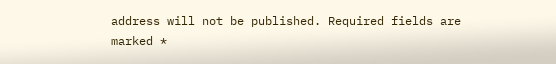address will not be published. Required fields are marked *